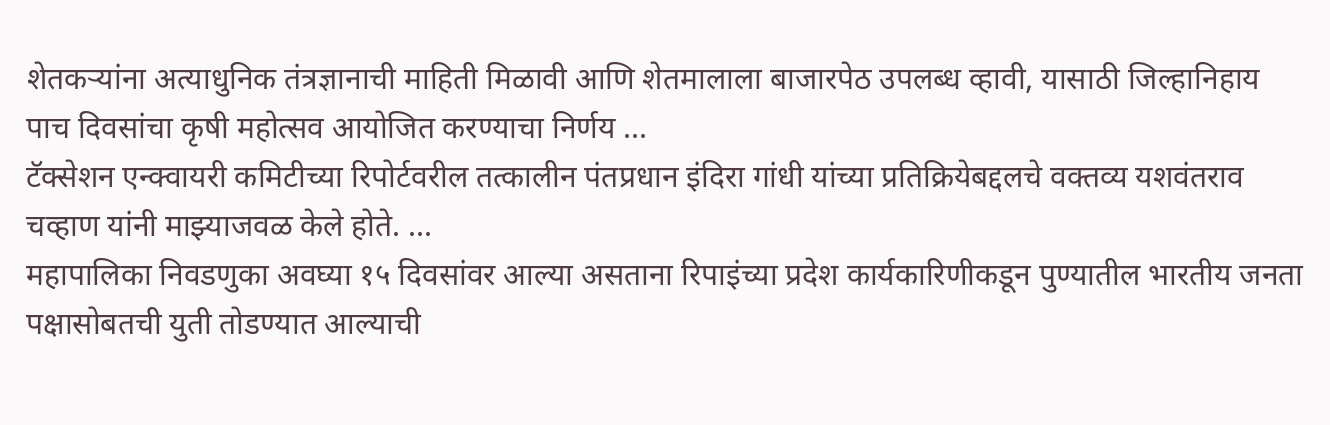शेतकऱ्यांना अत्याधुनिक तंत्रज्ञानाची माहिती मिळावी आणि शेतमालाला बाजारपेठ उपलब्ध व्हावी, यासाठी जिल्हानिहाय पाच दिवसांचा कृषी महोत्सव आयोजित करण्याचा निर्णय ...
टॅक्सेशन एन्क्वायरी कमिटीच्या रिपोर्टवरील तत्कालीन पंतप्रधान इंदिरा गांधी यांच्या प्रतिक्रियेबद्दलचे वक्तव्य यशवंतराव चव्हाण यांनी माझ्याजवळ केले होते. ...
महापालिका निवडणुका अवघ्या १५ दिवसांवर आल्या असताना रिपाइंच्या प्रदेश कार्यकारिणीकडून पुण्यातील भारतीय जनता पक्षासोबतची युती तोडण्यात आल्याची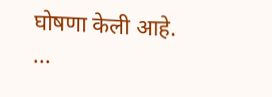घोषणा केली आहे. ...